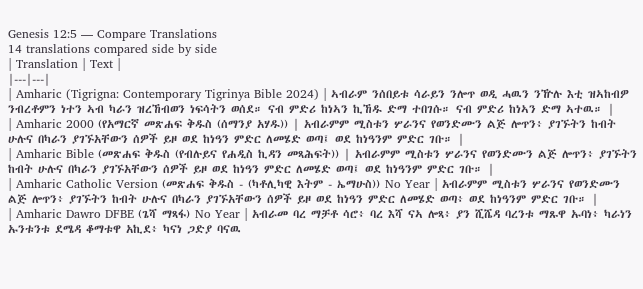Genesis 12:5 — Compare Translations
14 translations compared side by side
| Translation | Text |
|---|---|
| Amharic (Tigrigna: Contemporary Tigrinya Bible 2024) | ኣብራም ንሰበይቱ ሳራይን ንሎጥ ወዲ ሓዉን ንዅሉ እቲ ዝኣከብዎ ንብረቶምን ነተን ኣብ ካራን ዝረኸብወን ነፍሳትን ወሰደ። ናብ ምድሪ ከነኣን ኪኸዱ ድማ ተበገሱ። ናብ ምድሪ ከነኣን ድማ ኣተዉ። |
| Amharic 2000 (የአማርኛ መጽሐፍ ቅዱስ (ሰማንያ አሃዱ)) | አብራምም ሚስቱን ሦራንና የወንድሙን ልጅ ሎጥን፥ ያገኙትን ከብት ሁሉና በካራን ያገኙአቸውን ሰዎች ይዞ ወደ ከነዓን ምድር ለመሄድ ወጣ፤ ወደ ከነዓንም ምድር ገቡ። |
| Amharic Bible (መጽሐፍ ቅዱስ (የብሉይና የሐዲስ ኪዳን መጻሕፍት)) | አብራምም ሚስቱን ሦራንና የወንድሙን ልጅ ሎጥን፥ ያገኙትን ከብት ሁሉና በካራን ያገኙአቸውን ሰዎች ይዞ ወደ ከነዓን ምድር ለመሄድ ወጣ፤ ወደ ከነዓንም ምድር ገቡ። |
| Amharic Catholic Version (መጽሐፍ ቅዱስ - (ካቶሊካዊ እትም - ኤማሁስ)) No Year | አብራምም ሚስቱን ሦራንና የወንድሙን ልጅ ሎጥን፥ ያገኙትን ከብት ሁሉና በካራን ያገኙአቸውን ሰዎች ይዞ ወደ ከነዓን ምድር ለመሄድ ወጣ፥ ወደ ከነዓንም ምድር ገቡ። |
| Amharic Dawro DFBE (ጌሻ ማጻፋ) No Year | አብራመ ባረ ማቻቶ ሳሮ፥ ባረ እሻ ናኣ ሎጻ፥ ያን ሺሼዳ ባረንቱ ማጹዋ ኡባነ፥ ካራነን ኡንቱንቱ ደሜዳ ቆማቱዋ አኪደ፥ ካናነ ጋድያ ባናዉ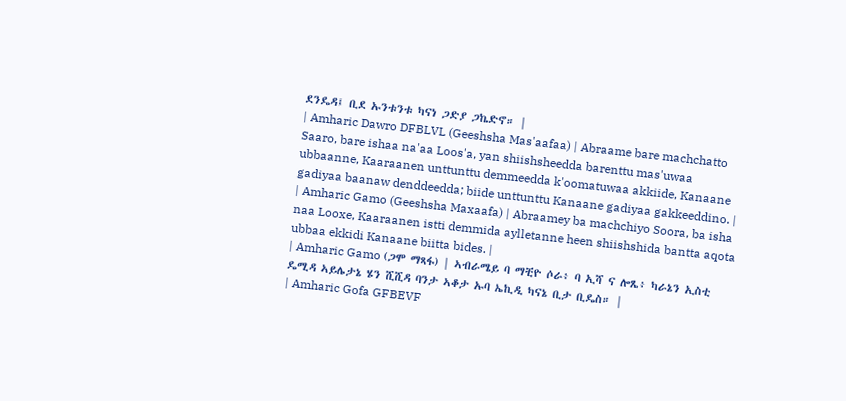ደንዴዳ፤ ቢደ ኡንቱንቱ ካናነ ጋድያ ጋኬድኖ። |
| Amharic Dawro DFBLVL (Geeshsha Mas'aafaa) | Abraame bare machchatto Saaro, bare ishaa na'aa Loos'a, yan shiishsheedda barenttu mas'uwaa ubbaanne, Kaaraanen unttunttu demmeedda k'oomatuwaa akkiide, Kanaane gadiyaa baanaw denddeedda; biide unttunttu Kanaane gadiyaa gakkeeddino. |
| Amharic Gamo (Geeshsha Maxaafa) | Abraamey ba machchiyo Soora, ba isha naa Looxe, Kaaraanen istti demmida aylletanne heen shiishshida bantta aqota ubbaa ekkidi Kanaane biitta bides. |
| Amharic Gamo (ጋሞ ማጻፋ) | ኣብራሜይ ባ ማቺዮ ሶራ፥ ባ ኢሻ ና ሎጼ፥ ካራኔን ኢስቲ ዴሚዳ ኣይሌታኔ ሄን ሺሺዳ ባንታ ኣቆታ ኡባ ኤኪዲ ካናኔ ቢታ ቢዴስ። |
| Amharic Gofa GFBEVF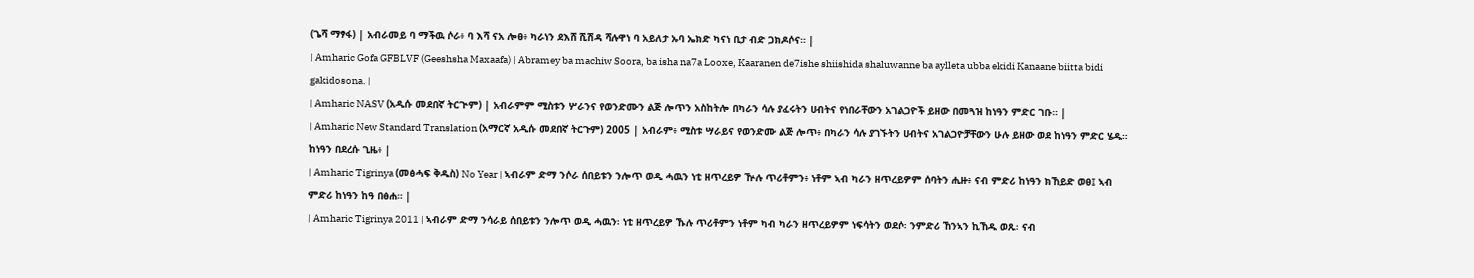(ጌሻ ማፃፋ) | አብራመይ ባ ማችዉ ሶራ፥ ባ እሻ ናአ ሎፀ፥ ካራነን ደእሸ ሺሽዳ ሻሉዋነ ባ አይለታ ኡባ ኤክድ ካናነ ቢታ ብድ ጋክዶሶና። |
| Amharic Gofa GFBLVF (Geeshsha Maxaafa) | Abramey ba machiw Soora, ba isha na7a Looxe, Kaaranen de7ishe shiishida shaluwanne ba aylleta ubba ekidi Kanaane biitta bidi gakidosona. |
| Amharic NASV (አዲሱ መደበኛ ትርጒም) | አብራምም ሚስቱን ሦራንና የወንድሙን ልጅ ሎጥን አስከትሎ በካራን ሳሉ ያፈሩትን ሀብትና የነበራቸውን አገልጋዮች ይዘው በመጓዝ ከነዓን ምድር ገቡ። |
| Amharic New Standard Translation (አማርኛ አዲሱ መደበኛ ትርጉም) 2005 | አብራም፥ ሚስቱ ሣራይና የወንድሙ ልጅ ሎጥ፥ በካራን ሳሉ ያገኙትን ሀብትና አገልጋዮቻቸውን ሁሉ ይዘው ወደ ከነዓን ምድር ሄዱ። ከነዓን በደረሱ ጊዜ፥ |
| Amharic Tigrinya (መፅሓፍ ቅዱስ) No Year | ኣብራም ድማ ንሶራ ሰበይቱን ንሎጥ ወዲ ሓዉን ነቲ ዘጥረይዎ ዅሉ ጥሪቶምን፥ ነቶም ኣብ ካራን ዘጥረይዎም ሰባትን ሒዙ፥ ናብ ምድሪ ከነዓን ክኸይድ ወፀ፤ ኣብ ምድሪ ከነዓን ከዓ በፅሐ። |
| Amharic Tigrinya 2011 | ኣብራም ድማ ንሳራይ ሰበይቱን ንሎጥ ወዲ ሓዉን፡ ነቲ ዘጥረይዎ ኹሉ ጥሪቶምን ነቶም ካብ ካራን ዘጥረይዎም ነፍሳትን ወደሶ፡ ንምድሪ ኸንኣን ኪኸዱ ወጹ፡ ናብ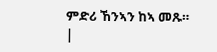ምድሪ ኸንኣን ከኣ መጹ። |